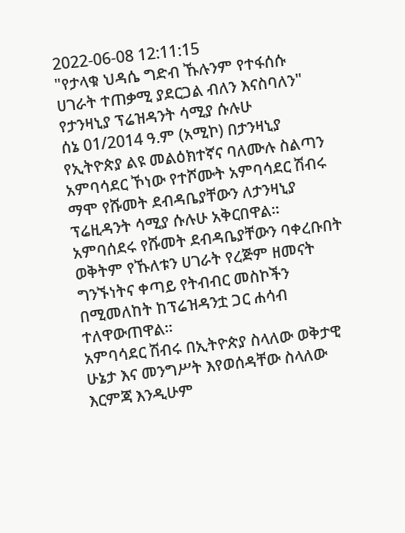2022-06-08 12:11:15
"የታላቁ ህዳሴ ግድብ ኹሉንም የተፋሰሱ ሀገራት ተጠቃሚ ያደርጋል ብለን እናስባለን" የታንዛኒያ ፕሬዝዳንት ሳሚያ ሱሉሁ
ሰኔ 01/2014 ዓ.ም (አሚኮ) በታንዛኒያ የኢትዮጵያ ልዩ መልዕክተኛና ባለሙሉ ስልጣን አምባሳደር ኾነው የተሾሙት አምባሳደር ሽብሩ ማሞ የሹመት ደብዳቤያቸውን ለታንዛኒያ ፕሬዚዳንት ሳሚያ ሱሉሁ አቅርበዋል።
አምባሰደሩ የሹመት ደብዳቤያቸውን ባቀረቡበት ወቅትም የኹለቱን ሀገራት የረጅም ዘመናት ግንኙነትና ቀጣይ የትብብር መስኮችን በሚመለከት ከፕሬዝዳንቷ ጋር ሐሳብ ተለዋውጠዋል።
አምባሳደር ሽብሩ በኢትዮጵያ ስላለው ወቅታዊ ሁኔታ እና መንግሥት እየወሰዳቸው ስላለው እርምጃ እንዲሁም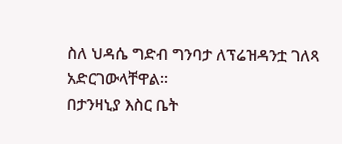ስለ ህዳሴ ግድብ ግንባታ ለፕሬዝዳንቷ ገለጻ አድርገውላቸዋል።
በታንዛኒያ እስር ቤት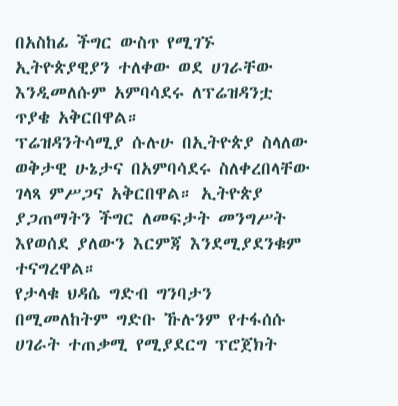በአስከፊ ችግር ውስጥ የሚገኙ ኢትዮጵያዊያን ተለቀው ወደ ሀገራቸው እንዲመለሱም አምባሳደሩ ለፕሬዝዳንቷ ጥያቄ አቅርበዋል።
ፕሬዝዳንትሳሚያ ሱሉሁ በኢትዮጵያ ስላለው ወቅታዊ ሁኔታና በአምባሳደሩ ስለቀረበላቸው ገላጻ ምሥጋና አቅርበዋል። ኢትዮጵያ ያጋጠማትን ችግር ለመፍታት መንግሥት እየወሰደ ያለውን እርምጃ እንደሚያደንቁም ተናግረዋል።
የታላቁ ህዳሴ ግድብ ግንባታን በሚመለከትም ግድቡ ኹሉንም የተፋሰሱ ሀገራት ተጠቃሚ የሚያደርግ ፕሮጀክት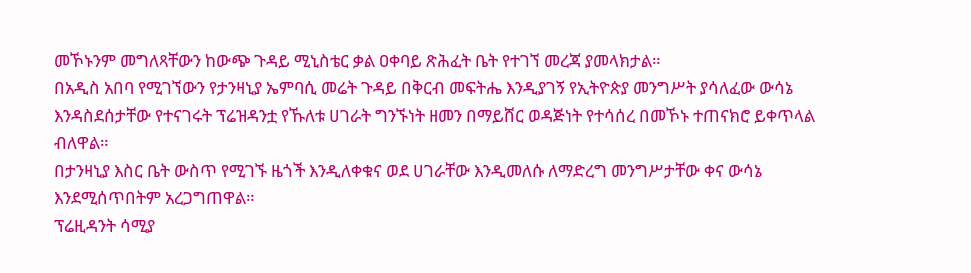መኾኑንም መግለጻቸውን ከውጭ ጉዳይ ሚኒስቴር ቃል ዐቀባይ ጽሕፈት ቤት የተገኘ መረጃ ያመላክታል።
በአዲስ አበባ የሚገኘውን የታንዛኒያ ኤምባሲ መሬት ጉዳይ በቅርብ መፍትሔ እንዲያገኝ የኢትዮጵያ መንግሥት ያሳለፈው ውሳኔ እንዳስደሰታቸው የተናገሩት ፕሬዝዳንቷ የኹለቱ ሀገራት ግንኙነት ዘመን በማይሸር ወዳጅነት የተሳሰረ በመኾኑ ተጠናክሮ ይቀጥላል ብለዋል።
በታንዛኒያ እስር ቤት ውስጥ የሚገኙ ዜጎች እንዲለቀቁና ወደ ሀገራቸው እንዲመለሱ ለማድረግ መንግሥታቸው ቀና ውሳኔ እንደሚሰጥበትም አረጋግጠዋል።
ፕሬዚዳንት ሳሚያ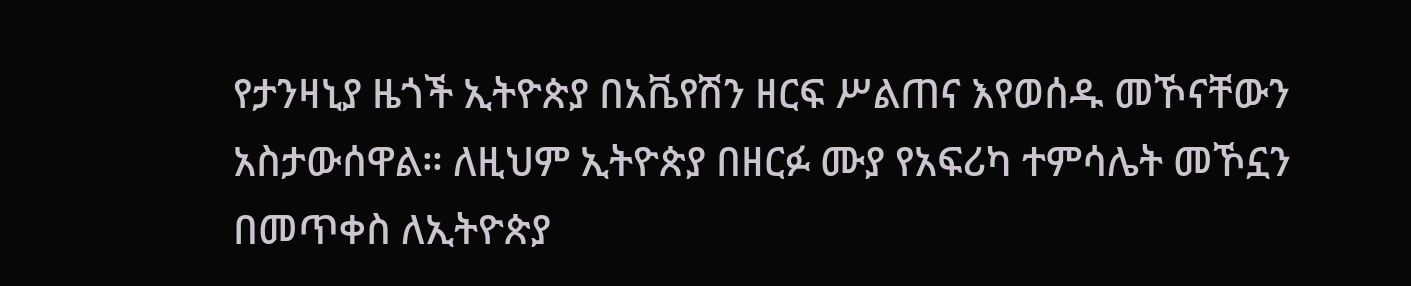የታንዛኒያ ዜጎች ኢትዮጵያ በአቬየሽን ዘርፍ ሥልጠና እየወሰዱ መኾናቸውን አስታውሰዋል። ለዚህም ኢትዮጵያ በዘርፉ ሙያ የአፍሪካ ተምሳሌት መኾኗን በመጥቀስ ለኢትዮጵያ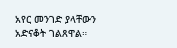አየር መንገድ ያላቸውን አድናቆት ገልጸዋል።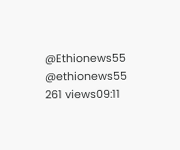@Ethionews55
@ethionews55
261 views09:11